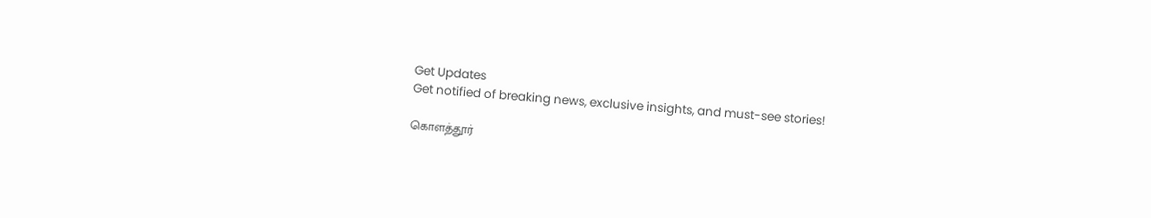Get Updates
Get notified of breaking news, exclusive insights, and must-see stories!

கொளத்தூர்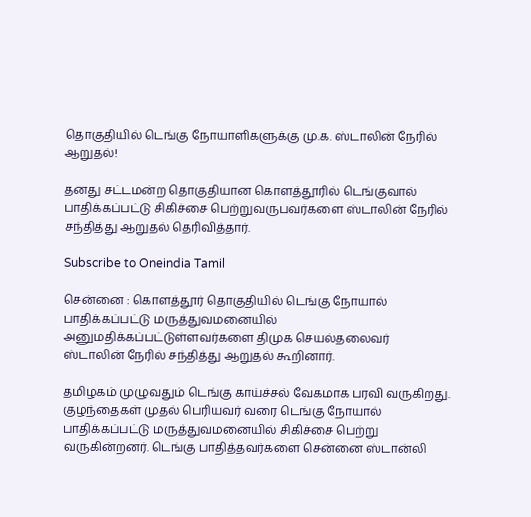தொகுதியில் டெங்கு நோயாளிகளுக்கு மு.க. ஸ்டாலின் நேரில் ஆறுதல்!

தனது சட்டமன்ற தொகுதியான கொளத்தூரில் டெங்குவால் பாதிக்கப்பட்டு சிகிச்சை பெற்றுவருபவர்களை ஸ்டாலின் நேரில் சந்தித்து ஆறுதல் தெரிவித்தார்.

Subscribe to Oneindia Tamil

சென்னை : கொளத்தூர் தொகுதியில் டெங்கு நோயால் பாதிக்கப்பட்டு மருத்துவமனையில் அனுமதிக்கப்பட்டுள்ளவர்களை திமுக செயல்தலைவர் ஸ்டாலின் நேரில் சந்தித்து ஆறுதல் கூறினார்.

தமிழகம் முழுவதும் டெங்கு காய்ச்சல் வேகமாக பரவி வருகிறது. குழந்தைகள் முதல் பெரியவர் வரை டெங்கு நோயால் பாதிக்கப்பட்டு மருத்துவமனையில் சிகிச்சை பெற்று வருகின்றனர். டெங்கு பாதித்தவர்களை சென்னை ஸ்டான்லி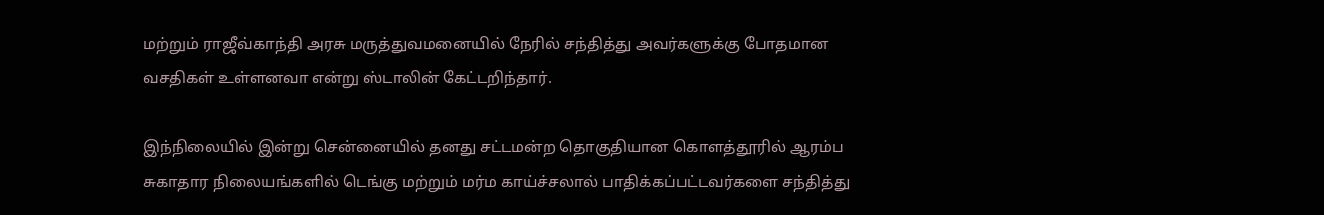மற்றும் ராஜீவ்காந்தி அரசு மருத்துவமனையில் நேரில் சந்தித்து அவர்களுக்கு போதமான வசதிகள் உள்ளனவா என்று ஸ்டாலின் கேட்டறிந்தார்.

இந்நிலையில் இன்று சென்னையில் தனது சட்டமன்ற தொகுதியான கொளத்தூரில் ஆரம்ப சுகாதார நிலையங்களில் டெங்கு மற்றும் மர்ம காய்ச்சலால் பாதிக்கப்பட்டவர்களை சந்தித்து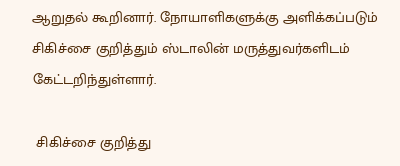ஆறுதல் கூறினார். நோயாளிகளுக்கு அளிக்கப்படும் சிகிச்சை குறித்தும் ஸ்டாலின் மருத்துவர்களிடம் கேட்டறிந்துள்ளார்.

 சிகிச்சை குறித்து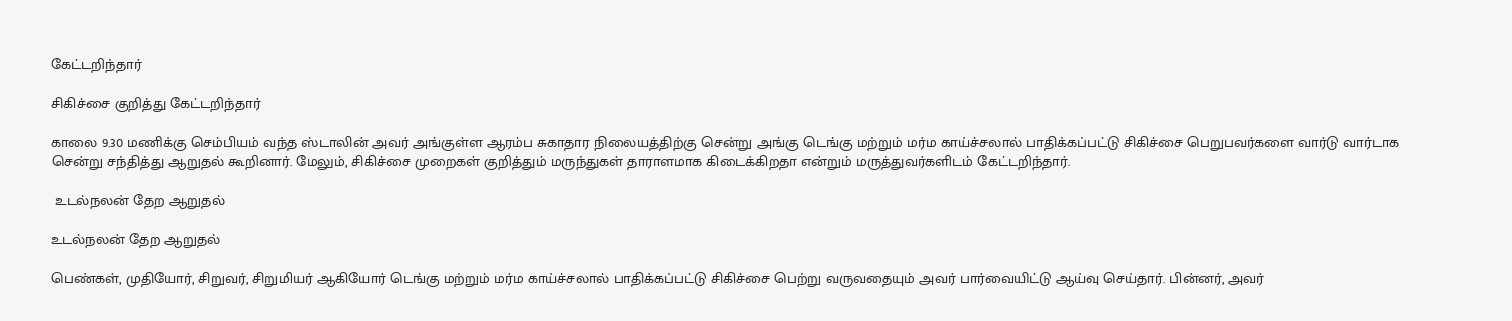கேட்டறிந்தார்

சிகிச்சை குறித்து கேட்டறிந்தார்

காலை 9.30 மணிக்கு செம்பியம் வந்த ஸ்டாலின் அவர் அங்குள்ள ஆரம்ப சுகாதார நிலையத்திற்கு சென்று அங்கு டெங்கு மற்றும் மர்ம காய்ச்சலால் பாதிக்கப்பட்டு சிகிச்சை பெறுபவர்களை வார்டு வார்டாக சென்று சந்தித்து ஆறுதல் கூறினார். மேலும், சிகிச்சை முறைகள் குறித்தும் மருந்துகள் தாராளமாக கிடைக்கிறதா என்றும் மருத்துவர்களிடம் கேட்டறிந்தார்.

 உடல்நலன் தேற ஆறுதல்

உடல்நலன் தேற ஆறுதல்

பெண்கள், முதியோர், சிறுவர், சிறுமியர் ஆகியோர் டெங்கு மற்றும் மர்ம காய்ச்சலால் பாதிக்கப்பட்டு சிகிச்சை பெற்று வருவதையும் அவர் பார்வையிட்டு ஆய்வு செய்தார். பின்னர், அவர்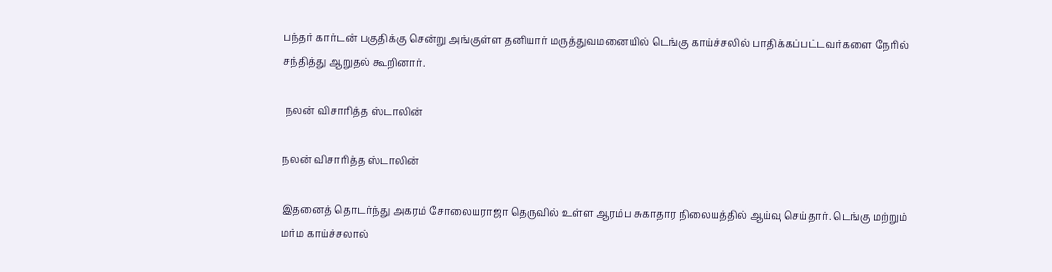பந்தர் கார்டன் பகுதிக்கு சென்று அங்குள்ள தனியார் மருத்துவமனையில் டெங்கு காய்ச்சலில் பாதிக்கப்பட்டவர்களை நேரில் சந்தித்து ஆறுதல் கூறினார்.

 நலன் விசாரித்த ஸ்டாலின்

நலன் விசாரித்த ஸ்டாலின்

இதனைத் தொடர்ந்து அகரம் சோலையராஜா தெருவில் உள்ள ஆரம்ப சுகாதார நிலையத்தில் ஆய்வு செய்தார். டெங்கு மற்றும் மர்ம காய்ச்சலால்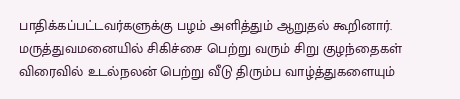பாதிக்கப்பட்டவர்களுக்கு பழம் அளித்தும் ஆறுதல் கூறினார். மருத்துவமனையில் சிகிச்சை பெற்று வரும் சிறு குழந்தைகள் விரைவில் உடல்நலன் பெற்று வீடு திரும்ப வாழ்த்துகளையும்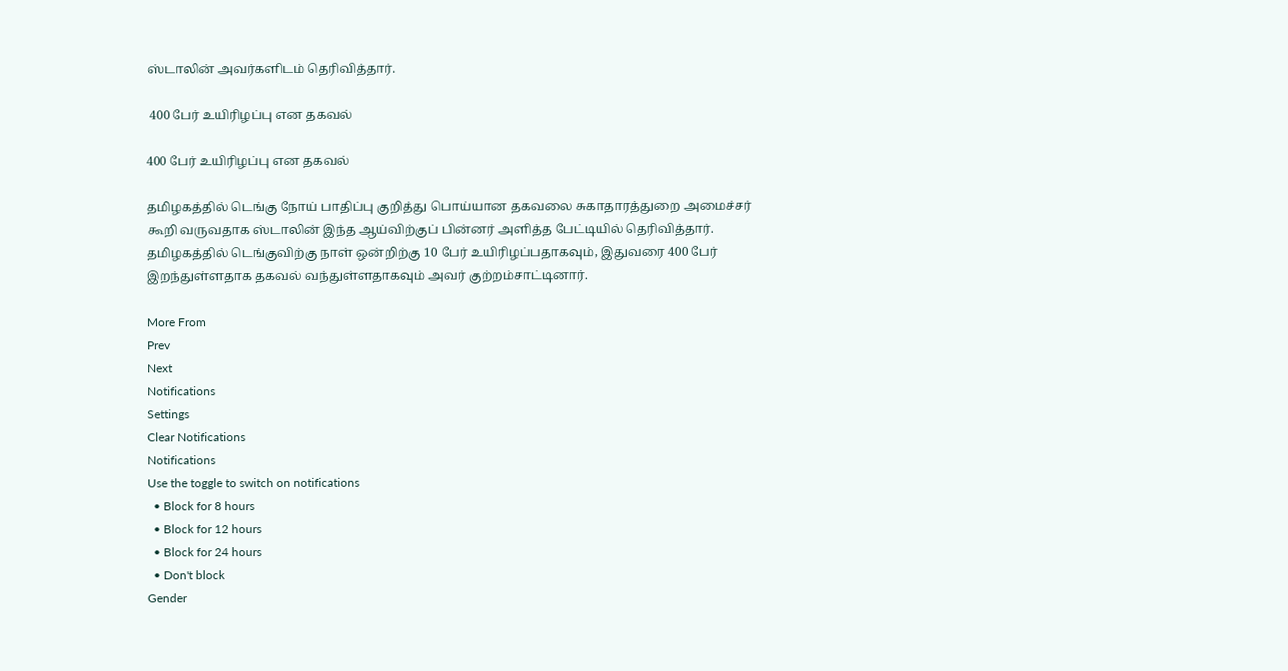ஸ்டாலின் அவர்களிடம் தெரிவித்தார்.

 400 பேர் உயிரிழப்பு என தகவல்

400 பேர் உயிரிழப்பு என தகவல்

தமிழகத்தில் டெங்கு நோய் பாதிப்பு குறித்து பொய்யான தகவலை சுகாதாரத்துறை அமைச்சர் கூறி வருவதாக ஸ்டாலின் இந்த ஆய்விற்குப் பின்னர் அளித்த பேட்டியில் தெரிவித்தார். தமிழகத்தில் டெங்குவிற்கு நாள் ஒன்றிற்கு 10 பேர் உயிரிழப்பதாகவும், இதுவரை 400 பேர் இறந்துள்ளதாக தகவல் வந்துள்ளதாகவும் அவர் குற்றம்சாட்டினார்.

More From
Prev
Next
Notifications
Settings
Clear Notifications
Notifications
Use the toggle to switch on notifications
  • Block for 8 hours
  • Block for 12 hours
  • Block for 24 hours
  • Don't block
Gender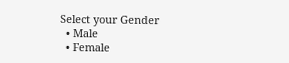Select your Gender
  • Male
  • Female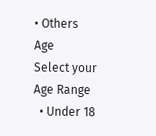• Others
Age
Select your Age Range
  • Under 18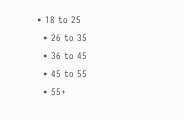• 18 to 25
  • 26 to 35
  • 36 to 45
  • 45 to 55
  • 55+